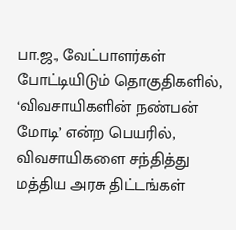பா.ஜ., வேட்பாளர்கள் போட்டியிடும் தொகுதிகளில், ‘விவசாயிகளின் நண்பன் மோடி’ என்ற பெயரில், விவசாயிகளை சந்தித்து மத்திய அரசு திட்டங்கள்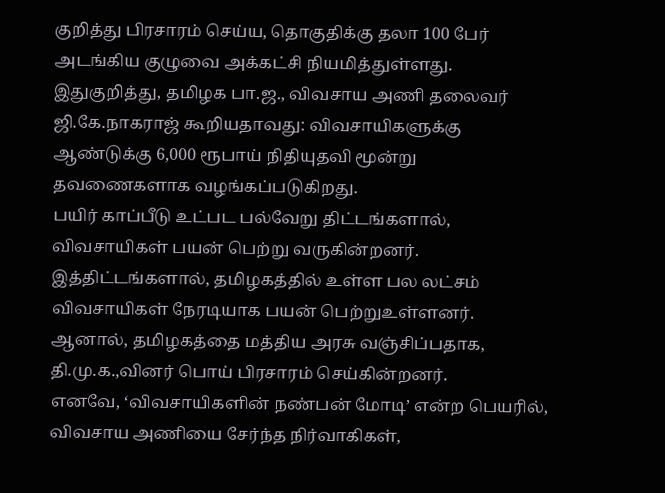குறித்து பிரசாரம் செய்ய, தொகுதிக்கு தலா 100 பேர் அடங்கிய குழுவை அக்கட்சி நியமித்துள்ளது.
இதுகுறித்து, தமிழக பா.ஜ., விவசாய அணி தலைவர் ஜி.கே.நாகராஜ் கூறியதாவது: விவசாயிகளுக்கு ஆண்டுக்கு 6,000 ரூபாய் நிதியுதவி மூன்று தவணைகளாக வழங்கப்படுகிறது.
பயிர் காப்பீடு உட்பட பல்வேறு திட்டங்களால், விவசாயிகள் பயன் பெற்று வருகின்றனர். இத்திட்டங்களால், தமிழகத்தில் உள்ள பல லட்சம் விவசாயிகள் நேரடியாக பயன் பெற்றுஉள்ளனர். ஆனால், தமிழகத்தை மத்திய அரசு வஞ்சிப்பதாக, தி.மு.க.,வினர் பொய் பிரசாரம் செய்கின்றனர்.
எனவே, ‘விவசாயிகளின் நண்பன் மோடி’ என்ற பெயரில், விவசாய அணியை சேர்ந்த நிர்வாகிகள்,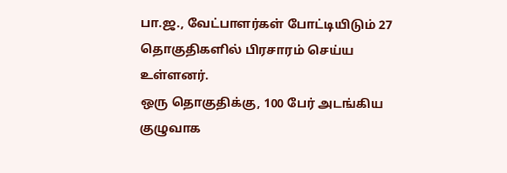பா.ஜ., வேட்பாளர்கள் போட்டியிடும் 27 தொகுதிகளில் பிரசாரம் செய்ய உள்ளனர்.
ஒரு தொகுதிக்கு, 100 பேர் அடங்கிய குழுவாக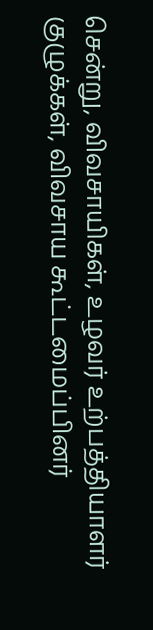சென்று, விவசாயிகள், உழவர் உற்பத்தியாளர் குழுக்கள், விவசாய கூட்டமைப்பினர்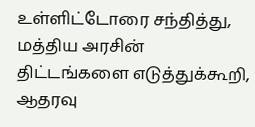உள்ளிட்டோரை சந்தித்து, மத்திய அரசின் திட்டங்களை எடுத்துக்கூறி, ஆதரவு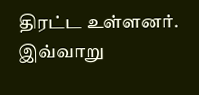திரட்ட உள்ளனர். இவ்வாறு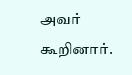அவர் கூறினார்.